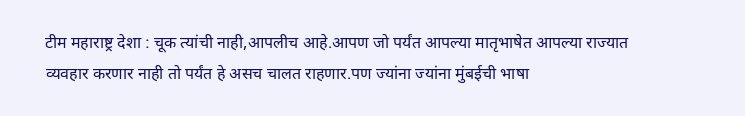टीम महाराष्ट्र देशा : चूक त्यांची नाही,आपलीच आहे.आपण जो पर्यंत आपल्या मातृभाषेत आपल्या राज्यात व्यवहार करणार नाही तो पर्यंत हे असच चालत राहणार.पण ज्यांना ज्यांना मुंबईची भाषा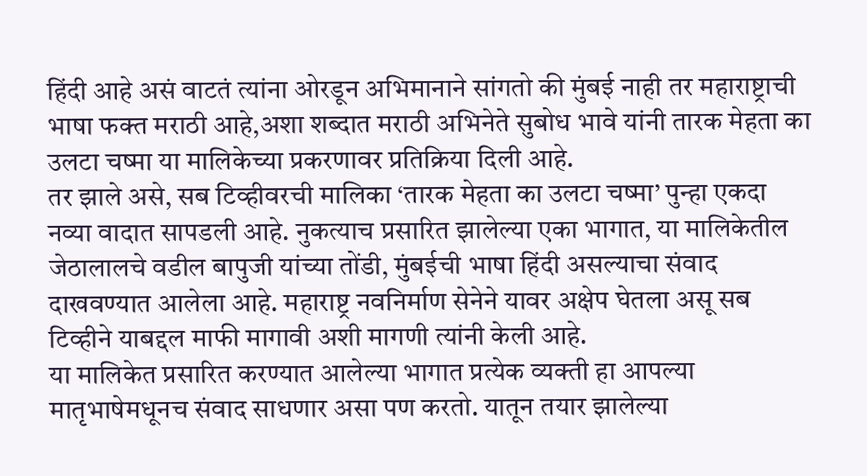हिंदी आहे असं वाटतं त्यांना ओरडून अभिमानाने सांगतो की मुंबई नाही तर महाराष्ट्राची भाषा फक्त मराठी आहे,अशा शब्दात मराठी अभिनेते सुबोध भावे यांनी तारक मेहता का उलटा चष्मा या मालिकेच्या प्रकरणावर प्रतिक्रिया दिली आहे.
तर झाले असे, सब टिव्हीवरची मालिका ‘तारक मेहता का उलटा चष्मा’ पुन्हा एकदा नव्या वादात सापडली आहे. नुकत्याच प्रसारित झालेल्या एका भागात, या मालिकेतील जेठालालचे वडील बापुजी यांच्या तोंडी, मुंबईची भाषा हिंदी असल्याचा संवाद दाखवण्यात आलेला आहे. महाराष्ट्र नवनिर्माण सेनेने यावर अक्षेप घेतला असू सब टिव्हीने याबद्दल माफी मागावी अशी मागणी त्यांनी केली आहे.
या मालिकेत प्रसारित करण्यात आलेल्या भागात प्रत्येक व्यक्ती हा आपल्या मातृभाषेमधूनच संवाद साधणार असा पण करतो. यातून तयार झालेल्या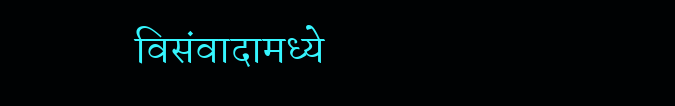विसंवादामध्ये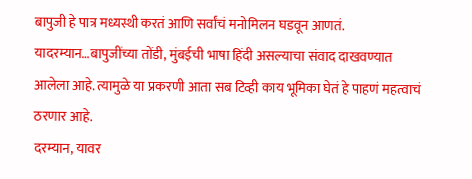बापुजी हे पात्र मध्यस्थी करतं आणि सर्वांचं मनोमिलन घडवून आणतं. यादरम्यान…बापुजींच्या तोंडी, मुंबईची भाषा हिंदी असल्याचा संवाद दाखवण्यात आलेला आहे. त्यामुळे या प्रकरणी आता सब टिव्ही काय भूमिका घेतं हे पाहणं महत्वाचं ठरणार आहे.
दरम्यान, यावर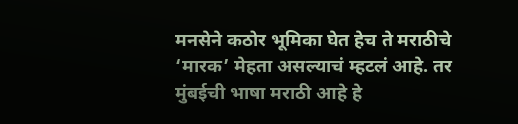मनसेने कठोर भूमिका घेत हेच ते मराठीचे ‘मारक’ मेहता असल्याचं म्हटलं आहे. तर मुंबईची भाषा मराठी आहे हे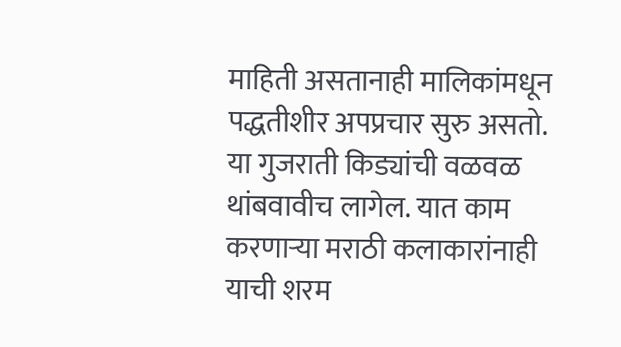माहिती असतानाही मालिकांमधून पद्धतीशीर अपप्रचार सुरु असतो. या गुजराती किड्यांची वळवळ थांबवावीच लागेल. यात काम करणाऱ्या मराठी कलाकारांनाही याची शरम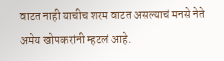वाटत नाही याचीच शरम वाटत असल्याचं मनसे नेते अमेय खोपकरांनी म्हटलं आहे.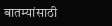बातम्यांसाठी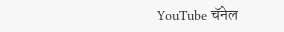YouTube चॅनेल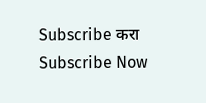Subscribe करा
Subscribe Now